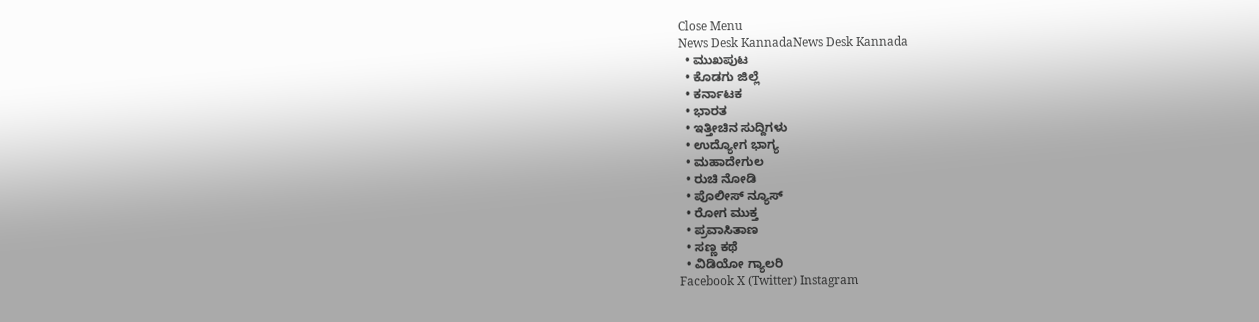Close Menu
News Desk KannadaNews Desk Kannada
  • ಮುಖಪುಟ
  • ಕೊಡಗು ಜಿಲ್ಲೆ
  • ಕರ್ನಾಟಕ
  • ಭಾರತ
  • ಇತ್ತೀಚಿನ ಸುದ್ದಿಗಳು
  • ಉದ್ಯೋಗ ಭಾಗ್ಯ
  • ಮಹಾದೇಗುಲ
  • ರುಚಿ ನೋಡಿ
  • ಪೊಲೀಸ್ ನ್ಯೂಸ್
  • ರೋಗ ಮುಕ್ತ
  • ಪ್ರವಾಸಿತಾಣ
  • ಸಣ್ಣ ಕಥೆ
  • ವಿಡಿಯೋ ಗ್ಯಾಲರಿ
Facebook X (Twitter) Instagram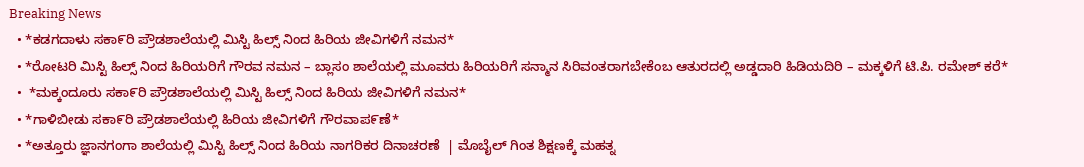Breaking News
  • *ಕಡಗದಾಳು ಸಕಾ೯ರಿ ಪ್ರೌಡಶಾಲೆಯಲ್ಲಿ ಮಿಸ್ಟಿ ಹಿಲ್ಸ್ ನಿಂದ ಹಿರಿಯ ಜೀವಿಗಳಿಗೆ ನಮನ*
  • *ರೋಟರಿ ಮಿಸ್ಟಿ ಹಿಲ್ಸ್ ನಿಂದ ಹಿರಿಯರಿಗೆ ಗೌರವ ನಮನ – ಬ್ಲಾಸಂ ಶಾಲೆಯಲ್ಲಿ ಮೂವರು ಹಿರಿಯರಿಗೆ ಸನ್ಮಾನ ಸಿರಿವಂತರಾಗಬೇಕೆಂಬ ಆತುರದಲ್ಲಿ ಅಡ್ಡದಾರಿ ಹಿಡಿಯದಿರಿ – ಮಕ್ಕಳಿಗೆ ಟಿ.ಪಿ. ರಮೇಶ್ ಕರೆ*
  •  *ಮಕ್ಕಂದೂರು ಸಕಾ೯ರಿ ಪ್ರೌಡಶಾಲೆಯಲ್ಲಿ ಮಿಸ್ಟಿ ಹಿಲ್ಸ್ ನಿಂದ ಹಿರಿಯ ಜೀವಿಗಳಿಗೆ ನಮನ*
  • *ಗಾಳಿಬೀಡು ಸಕಾ೯ರಿ ಪ್ರೌಡಶಾಲೆಯಲ್ಲಿ ಹಿರಿಯ ಜೀವಿಗಳಿಗೆ ಗೌರವಾಪ೯ಣೆ*
  • *ಅತ್ತೂರು ಜ್ಞಾನಗಂಗಾ ಶಾಲೆಯಲ್ಲಿ ಮಿಸ್ಟಿ ಹಿಲ್ಸ್ ನಿಂದ ಹಿರಿಯ ನಾಗರಿಕರ ದಿನಾಚರಣೆ  | ಮೊಬೈಲ್ ಗಿಂತ ಶಿಕ್ಷಣಕ್ಕೆ ಮಹತ್ನ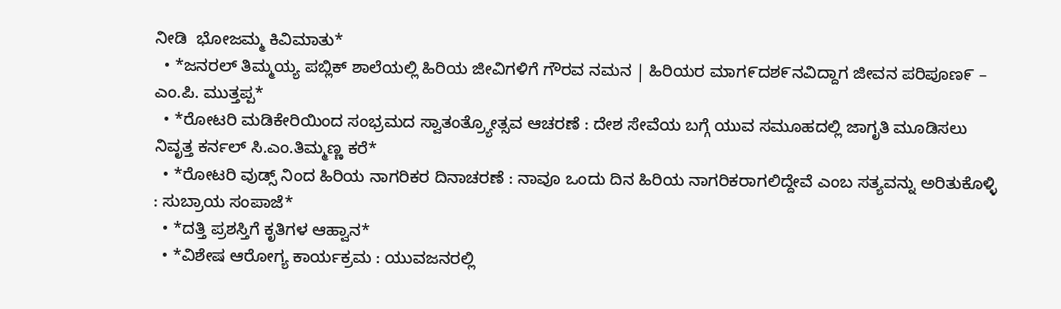ನೀಡಿ  ಭೋಜಮ್ಮ ಕಿವಿಮಾತು*
  • *ಜನರಲ್ ತಿಮ್ಮಯ್ಯ ಪಬ್ಲಿಕ್ ಶಾಲೆಯಲ್ಲಿ ಹಿರಿಯ ಜೀವಿಗಳಿಗೆ ಗೌರವ ನಮನ | ಹಿರಿಯರ ಮಾಗ೯ದಶ೯ನವಿದ್ದಾಗ ಜೀವನ ಪರಿಪೂಣ೯ – ಎಂ.ಪಿ. ಮುತ್ತಪ್ಪ*
  • *ರೋಟರಿ ಮಡಿಕೇರಿಯಿಂದ ಸಂಭ್ರಮದ ಸ್ವಾತಂತ್ರ್ಯೋತ್ಸವ ಆಚರಣೆ : ದೇಶ ಸೇವೆಯ ಬಗ್ಗೆ ಯುವ ಸಮೂಹದಲ್ಲಿ ಜಾಗೃತಿ ಮೂಡಿಸಲು ನಿವೃತ್ತ ಕರ್ನಲ್ ಸಿ.ಎಂ.ತಿಮ್ಮಣ್ಣ ಕರೆ*
  • *ರೋಟರಿ ವುಡ್ಸ್ ನಿಂದ ಹಿರಿಯ ನಾಗರಿಕರ ದಿನಾಚರಣೆ : ನಾವೂ ಒಂದು ದಿನ ಹಿರಿಯ ನಾಗರಿಕರಾಗಲಿದ್ದೇವೆ ಎಂಬ ಸತ್ಯವನ್ನು ಅರಿತುಕೊಳ್ಳಿ : ಸುಬ್ರಾಯ ಸಂಪಾಜೆ*
  • *ದತ್ತಿ ಪ್ರಶಸ್ತಿಗೆ ಕೃತಿಗಳ ಆಹ್ವಾನ*
  • *ವಿಶೇಷ ಆರೋಗ್ಯ ಕಾರ್ಯಕ್ರಮ : ಯುವಜನರಲ್ಲಿ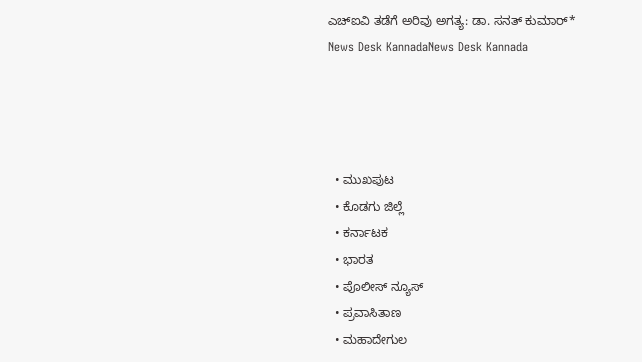ಎಚ್‌ಐವಿ ತಡೆಗೆ ಅರಿವು ಅಗತ್ಯ: ಡಾ. ಸನತ್ ಕುಮಾರ್*
News Desk KannadaNews Desk Kannada




  • ಮುಖಪುಟ
  • ಕೊಡಗು ಜಿಲ್ಲೆ
  • ಕರ್ನಾಟಕ
  • ಭಾರತ
  • ಪೊಲೀಸ್ ನ್ಯೂಸ್
  • ಪ್ರವಾಸಿತಾಣ
  • ಮಹಾದೇಗುಲ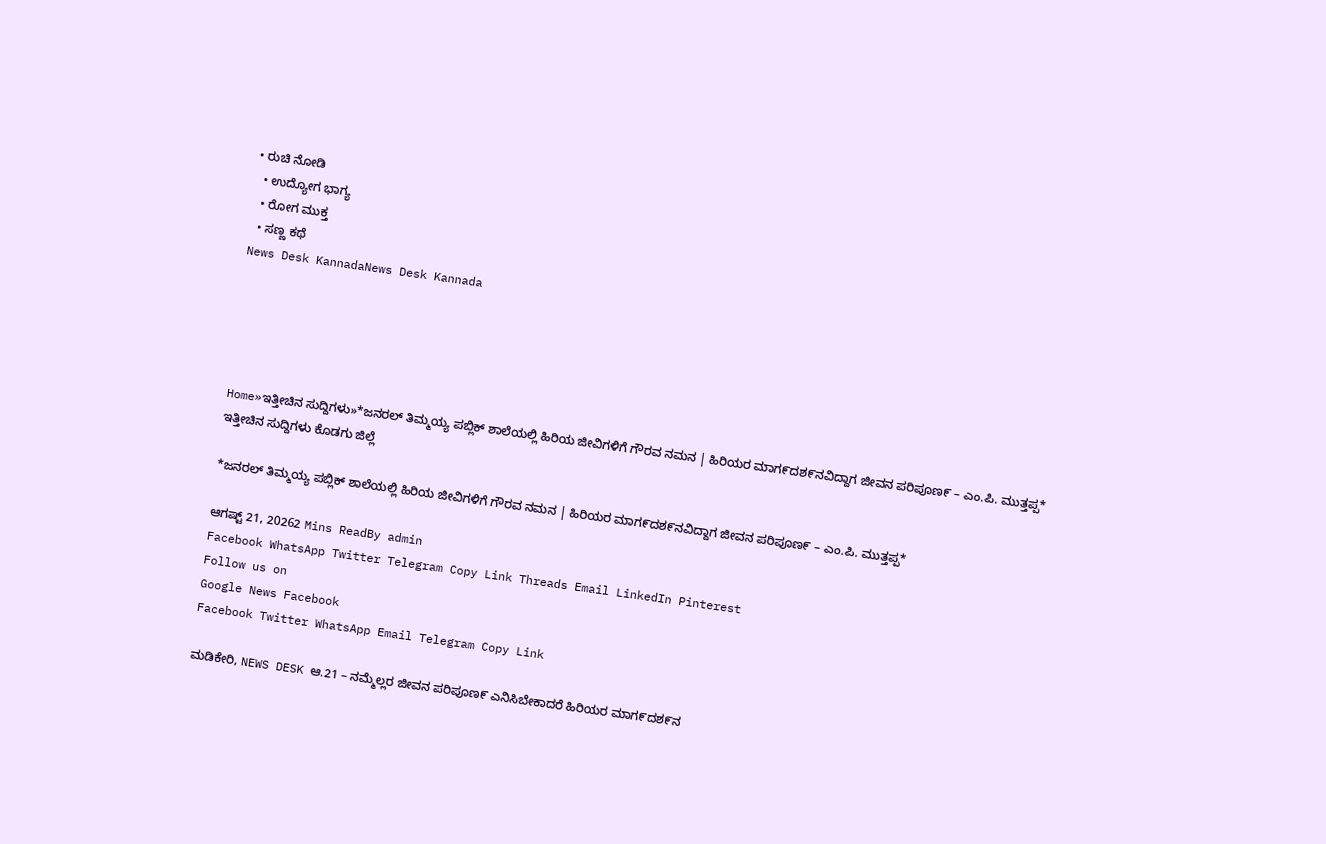• ರುಚಿ ನೋಡಿ
  • ಉದ್ಯೋಗ ಭಾಗ್ಯ
  • ರೋಗ ಮುಕ್ತ
  • ಸಣ್ಣ ಕಥೆ
News Desk KannadaNews Desk Kannada





Home»ಇತ್ತೀಚಿನ ಸುದ್ದಿಗಳು»*ಜನರಲ್ ತಿಮ್ಮಯ್ಯ ಪಬ್ಲಿಕ್ ಶಾಲೆಯಲ್ಲಿ ಹಿರಿಯ ಜೀವಿಗಳಿಗೆ ಗೌರವ ನಮನ | ಹಿರಿಯರ ಮಾಗ೯ದಶ೯ನವಿದ್ದಾಗ ಜೀವನ ಪರಿಪೂಣ೯ – ಎಂ.ಪಿ. ಮುತ್ತಪ್ಪ*
ಇತ್ತೀಚಿನ ಸುದ್ದಿಗಳು ಕೊಡಗು ಜಿಲ್ಲೆ

*ಜನರಲ್ ತಿಮ್ಮಯ್ಯ ಪಬ್ಲಿಕ್ ಶಾಲೆಯಲ್ಲಿ ಹಿರಿಯ ಜೀವಿಗಳಿಗೆ ಗೌರವ ನಮನ | ಹಿರಿಯರ ಮಾಗ೯ದಶ೯ನವಿದ್ದಾಗ ಜೀವನ ಪರಿಪೂಣ೯ – ಎಂ.ಪಿ. ಮುತ್ತಪ್ಪ*

ಆಗಷ್ಟ್ 21, 20262 Mins ReadBy admin
Facebook WhatsApp Twitter Telegram Copy Link Threads Email LinkedIn Pinterest
Follow us on
Google News Facebook
Facebook Twitter WhatsApp Email Telegram Copy Link

ಮಡಿಕೇರಿ, NEWS DESK ಆ.21 – ನಮ್ಮೆಲ್ಲರ ಜೀವನ ಪರಿಪೂಣ೯ ಎನಿಸಿಬೇಕಾದರೆ ಹಿರಿಯರ ಮಾಗ೯ದಶ೯ನ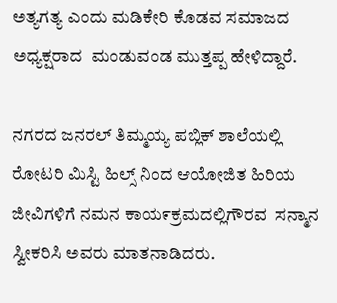ಅತ್ಯಗತ್ಯ ಎಂದು ಮಡಿಕೇರಿ ಕೊಡವ ಸಮಾಜದ ಅಧ್ಯಕ್ಷರಾದ  ಮಂಡುವಂಡ ಮುತ್ತಪ್ಪ ಹೇಳಿದ್ದಾರೆ.

ನಗರದ ಜನರಲ್ ತಿಮ್ಮಯ್ಯ ಪಬ್ಲಿಕ್ ಶಾಲೆಯಲ್ಲಿ ರೋಟರಿ ಮಿಸ್ಟಿ ಹಿಲ್ಸ್ ನಿಂದ ಆಯೋಜಿತ ಹಿರಿಯ ಜೀವಿಗಳಿಗೆ ನಮನ ಕಾಯ೯ಕ್ರಮದಲ್ಲಿಗೌರವ  ಸನ್ಮಾನ ಸ್ವೀಕರಿಸಿ ಅವರು ಮಾತನಾಡಿದರು.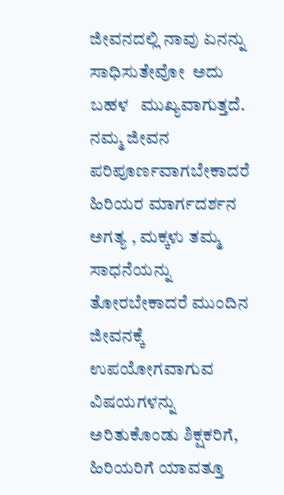ಜೀವನದಲ್ಲಿ ನಾವು ಏನನ್ನು ಸಾಧಿಸುತೇವೋ  ಅದು ಬಹಳ   ಮುಖ್ಯವಾಗುತ್ತದೆ. ನಮ್ಮ ಜೀವನ ಪರಿಪೂರ್ಣವಾಗಬೇಕಾದರೆ    ಹಿರಿಯರ ಮಾರ್ಗದರ್ಶನ ಅಗತ್ಯ , ಮಕ್ಕಳು ತಮ್ಮ ಸಾಧನೆಯನ್ನು ತೋರಬೇಕಾದರೆ ಮುಂದಿನ ಜೀವನಕ್ಕೆ ಉಪಯೋಗವಾಗುವ ವಿಷಯಗಳನ್ನು ಅರಿತುಕೊಂಡು ಶಿಕ್ಷಕರಿಗೆ, ಹಿರಿಯರಿಗೆ ಯಾವತ್ತೂ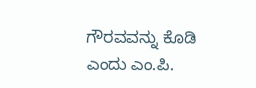ಗೌರವವನ್ನು ಕೊಡಿ ಎಂದು ಎಂ.ಪಿ.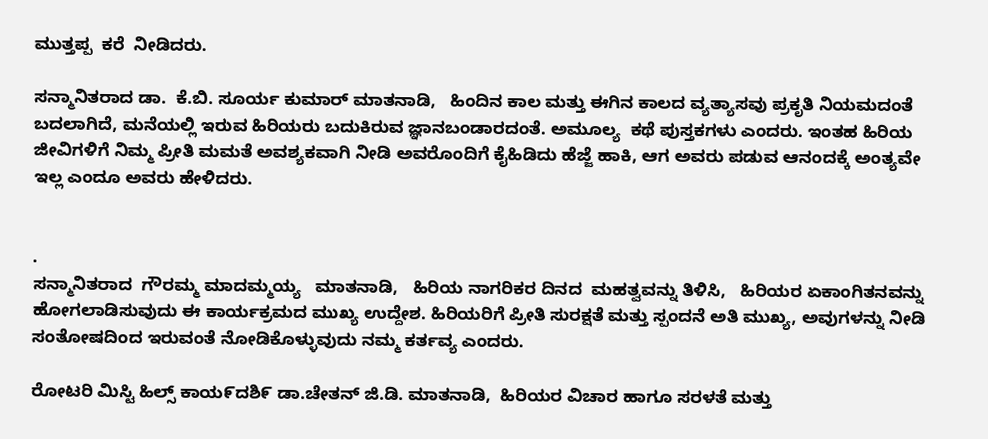ಮುತ್ತಪ್ಪ  ಕರೆ  ನೀಡಿದರು.

ಸನ್ಮಾನಿತರಾದ ಡಾ.  ಕೆ.ಬಿ. ಸೂರ್ಯ ಕುಮಾರ್ ಮಾತನಾಡಿ,   ಹಿಂದಿನ ಕಾಲ ಮತ್ತು ಈಗಿನ ಕಾಲದ ವ್ಯತ್ಯಾಸವು ಪ್ರಕೃತಿ ನಿಯಮದಂತೆ ಬದಲಾಗಿದೆ, ಮನೆಯಲ್ಲಿ ಇರುವ ಹಿರಿಯರು ಬದುಕಿರುವ ಜ್ಞಾನಬಂಡಾರದಂತೆ. ಅಮೂಲ್ಯ  ಕಥೆ ಪುಸ್ತಕಗಳು ಎಂದರು. ಇಂತಹ ಹಿರಿಯ ಜೀವಿಗಳಿಗೆ ನಿಮ್ಮ ಪ್ರೀತಿ ಮಮತೆ ಅವಶ್ಯಕವಾಗಿ ನೀಡಿ ಅವರೊಂದಿಗೆ ಕೈಹಿಡಿದು ಹೆಜ್ಜೆ ಹಾಕಿ, ಆಗ ಅವರು ಪಡುವ ಆನಂದಕ್ಕೆ ಅಂತ್ಯವೇ ಇಲ್ಲ ಎಂದೂ ಅವರು ಹೇಳಿದರು.


.
ಸನ್ಮಾನಿತರಾದ  ಗೌರಮ್ಮ ಮಾದಮ್ಮಯ್ಯ   ಮಾತನಾಡಿ,   ಹಿರಿಯ ನಾಗರಿಕರ ದಿನದ  ಮಹತ್ವವನ್ನು ತಿಳಿಸಿ,   ಹಿರಿಯರ ಏಕಾಂಗಿತನವನ್ನು ಹೋಗಲಾಡಿಸುವುದು ಈ ಕಾರ್ಯಕ್ರಮದ ಮುಖ್ಯ ಉದ್ದೇಶ. ಹಿರಿಯರಿಗೆ ಪ್ರೀತಿ ಸುರಕ್ಷತೆ ಮತ್ತು ಸ್ಪಂದನೆ ಅತಿ ಮುಖ್ಯ, ಅವುಗಳನ್ನು ನೀಡಿ ಸಂತೋಷದಿಂದ ಇರುವಂತೆ ನೋಡಿಕೊಳ್ಳುವುದು ನಮ್ಮ ಕರ್ತವ್ಯ ಎಂದರು.

ರೋಟರಿ ಮಿಸ್ಟಿ ಹಿಲ್ಸ್ ಕಾಯ೯ದಶಿ೯ ಡಾ.ಚೇತನ್ ಜಿ.ಡಿ. ಮಾತನಾಡಿ,  ಹಿರಿಯರ ವಿಚಾರ ಹಾಗೂ ಸರಳತೆ ಮತ್ತು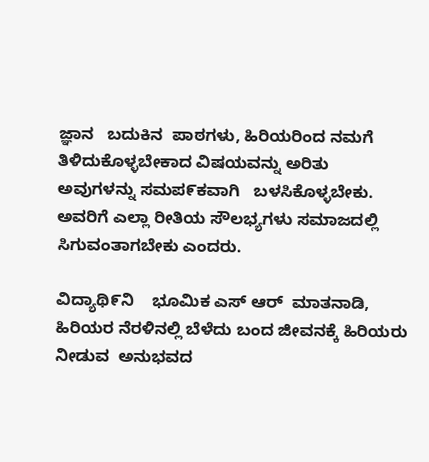ಜ್ಞಾನ   ಬದುಕಿನ  ಪಾಠಗಳು, ಹಿರಿಯರಿಂದ ನಮಗೆ ತಿಳಿದುಕೊಳ್ಳಬೇಕಾದ ವಿಷಯವನ್ನು ಅರಿತು ಅವುಗಳನ್ನು ಸಮಪ೯ಕವಾಗಿ   ಬಳಸಿಕೊಳ್ಳಬೇಕು. ಅವರಿಗೆ ಎಲ್ಲಾ ರೀತಿಯ ಸೌಲಭ್ಯಗಳು ಸಮಾಜದಲ್ಲಿ ಸಿಗುವಂತಾಗಬೇಕು ಎಂದರು.

ವಿದ್ಯಾಥಿ೯ನಿ    ಭೂಮಿಕ ಎಸ್ ಆರ್  ಮಾತನಾಡಿ, ಹಿರಿಯರ ನೆರಳಿನಲ್ಲಿ ಬೆಳೆದು ಬಂದ ಜೀವನಕ್ಕೆ ಹಿರಿಯರು ನೀಡುವ  ಅನುಭವದ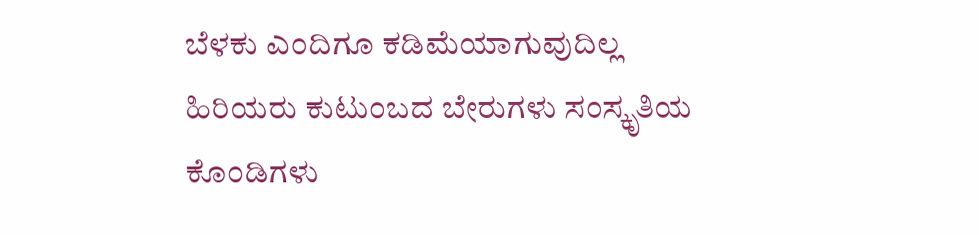ಬೆಳಕು ಎಂದಿಗೂ ಕಡಿಮೆಯಾಗುವುದಿಲ್ಲ ಹಿರಿಯರು ಕುಟುಂಬದ ಬೇರುಗಳು ಸಂಸ್ಕೃತಿಯ ಕೊಂಡಿಗಳು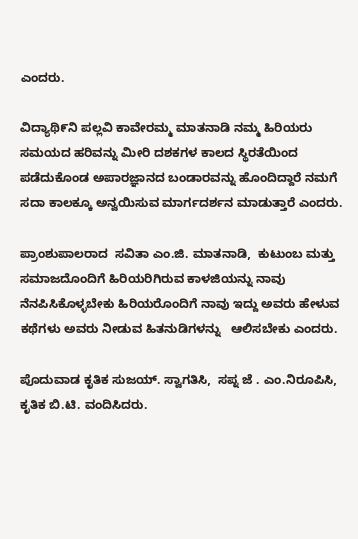ಎಂದರು.

ವಿದ್ಯಾಥಿ೯ನಿ ಪಲ್ಲವಿ ಕಾವೇರಮ್ಮ ಮಾತನಾಡಿ ನಮ್ಮ ಹಿರಿಯರು ಸಮಯದ ಹರಿವನ್ನು ಮೀರಿ ದಶಕಗಳ ಕಾಲದ ಸ್ಥಿರತೆಯಿಂದ ಪಡೆದುಕೊಂಡ ಅಪಾರಜ್ಞಾನದ ಬಂಡಾರವನ್ನು ಹೊಂದಿದ್ದಾರೆ ನಮಗೆ ಸದಾ ಕಾಲಕ್ಕೂ ಅನ್ವಯಿಸುವ ಮಾರ್ಗದರ್ಶನ ಮಾಡುತ್ತಾರೆ ಎಂದರು.

ಪ್ರಾಂಶುಪಾಲರಾದ  ಸವಿತಾ ಎಂ.ಜಿ. ಮಾತನಾಡಿ,  ಕುಟುಂಬ ಮತ್ತು ಸಮಾಜದೊಂದಿಗೆ ಹಿರಿಯರಿಗಿರುವ ಕಾಳಜಿಯನ್ನು ನಾವು ನೆನಪಿಸಿಕೊಳ್ಳಬೇಕು ಹಿರಿಯರೊಂದಿಗೆ ನಾವು ಇದ್ದು ಅವರು ಹೇಳುವ ಕಥೆಗಳು ಅವರು ನೀಡುವ ಹಿತನುಡಿಗಳನ್ನು   ಆಲಿಸಬೇಕು ಎಂದರು.

ಪೊದುವಾಡ ಕೃತಿಕ ಸುಜಯ್. ಸ್ವಾಗತಿಸಿ,  ಸಪ್ನ ಜೆ . ಎಂ.ನಿರೂಪಿಸಿ,   ಕೃತಿಕ ಬಿ.ಟಿ. ವಂದಿಸಿದರು.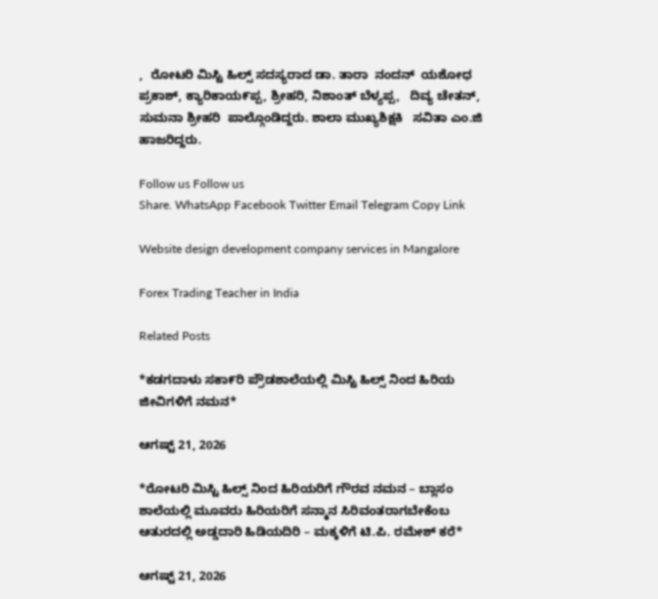,  ರೋಟರಿ ಮಿಸ್ಟಿ ಹಿಲ್ಸ್ ಸದಸ್ಯರಾದ ಡಾ. ತಾರಾ  ನಂದನ್  ಯಶೋಧ ಪ್ರಕಾಶ್, ಕ್ಯಾರಿಕಾಯ೯ಪ್ಪ, ಶ್ರೀಹರಿ, ನಿಶಾಂತ್ ಬೆಳ್ಯಪ್ಪ,   ದಿವ್ಯ ಚೇತನ್,  ಸುಮನಾ ಶ್ರೀಹರಿ  ಪಾಲ್ಗೊಂಡಿದ್ದರು. ಶಾಲಾ ಮುಖ್ಯಶಿಕ್ಷಕಿ   ಸವಿತಾ ಎಂ.ಜಿ ಹಾಜರಿದ್ದರು.

Follow us Follow us
Share. WhatsApp Facebook Twitter Email Telegram Copy Link

Website design development company services in Mangalore

Forex Trading Teacher in India

Related Posts

*ಕಡಗದಾಳು ಸಕಾ೯ರಿ ಪ್ರೌಡಶಾಲೆಯಲ್ಲಿ ಮಿಸ್ಟಿ ಹಿಲ್ಸ್ ನಿಂದ ಹಿರಿಯ ಜೀವಿಗಳಿಗೆ ನಮನ*

ಆಗಷ್ಟ್ 21, 2026

*ರೋಟರಿ ಮಿಸ್ಟಿ ಹಿಲ್ಸ್ ನಿಂದ ಹಿರಿಯರಿಗೆ ಗೌರವ ನಮನ – ಬ್ಲಾಸಂ ಶಾಲೆಯಲ್ಲಿ ಮೂವರು ಹಿರಿಯರಿಗೆ ಸನ್ಮಾನ ಸಿರಿವಂತರಾಗಬೇಕೆಂಬ ಆತುರದಲ್ಲಿ ಅಡ್ಡದಾರಿ ಹಿಡಿಯದಿರಿ – ಮಕ್ಕಳಿಗೆ ಟಿ.ಪಿ. ರಮೇಶ್ ಕರೆ*

ಆಗಷ್ಟ್ 21, 2026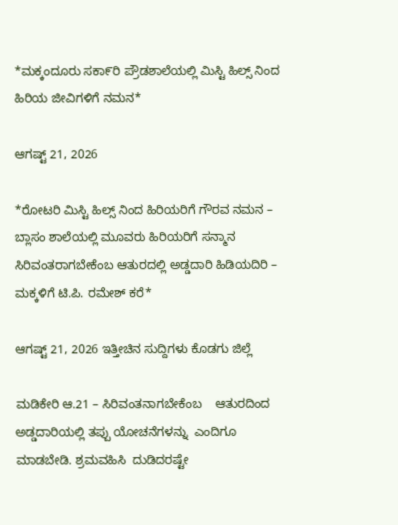*ಮಕ್ಕಂದೂರು ಸಕಾ೯ರಿ ಪ್ರೌಡಶಾಲೆಯಲ್ಲಿ ಮಿಸ್ಟಿ ಹಿಲ್ಸ್ ನಿಂದ ಹಿರಿಯ ಜೀವಿಗಳಿಗೆ ನಮನ*

ಆಗಷ್ಟ್ 21, 2026

*ರೋಟರಿ ಮಿಸ್ಟಿ ಹಿಲ್ಸ್ ನಿಂದ ಹಿರಿಯರಿಗೆ ಗೌರವ ನಮನ – ಬ್ಲಾಸಂ ಶಾಲೆಯಲ್ಲಿ ಮೂವರು ಹಿರಿಯರಿಗೆ ಸನ್ಮಾನ ಸಿರಿವಂತರಾಗಬೇಕೆಂಬ ಆತುರದಲ್ಲಿ ಅಡ್ಡದಾರಿ ಹಿಡಿಯದಿರಿ – ಮಕ್ಕಳಿಗೆ ಟಿ.ಪಿ. ರಮೇಶ್ ಕರೆ*

ಆಗಷ್ಟ್ 21, 2026 ಇತ್ತೀಚಿನ ಸುದ್ದಿಗಳು ಕೊಡಗು ಜಿಲ್ಲೆ

ಮಡಿಕೇರಿ ಆ.21 – ಸಿರಿವಂತನಾಗಬೇಕೆಂಬ    ಆತುರದಿಂದ    ಅಡ್ಡದಾರಿಯಲ್ಲಿ ತಪ್ಪು ಯೋಚನೆಗಳನ್ನು  ಎಂದಿಗೂ ಮಾಡಬೇಡಿ. ಶ್ರಮವಹಿಸಿ  ದುಡಿದರಷ್ಟೇ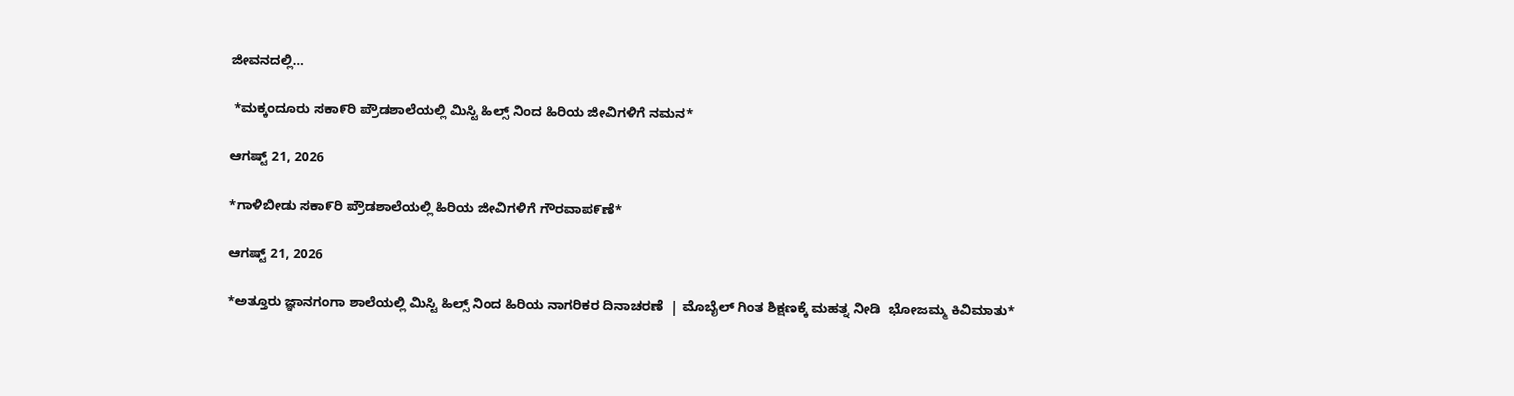ಜೀವನದಲ್ಲಿ…

 *ಮಕ್ಕಂದೂರು ಸಕಾ೯ರಿ ಪ್ರೌಡಶಾಲೆಯಲ್ಲಿ ಮಿಸ್ಟಿ ಹಿಲ್ಸ್ ನಿಂದ ಹಿರಿಯ ಜೀವಿಗಳಿಗೆ ನಮನ*

ಆಗಷ್ಟ್ 21, 2026

*ಗಾಳಿಬೀಡು ಸಕಾ೯ರಿ ಪ್ರೌಡಶಾಲೆಯಲ್ಲಿ ಹಿರಿಯ ಜೀವಿಗಳಿಗೆ ಗೌರವಾಪ೯ಣೆ*

ಆಗಷ್ಟ್ 21, 2026

*ಅತ್ತೂರು ಜ್ಞಾನಗಂಗಾ ಶಾಲೆಯಲ್ಲಿ ಮಿಸ್ಟಿ ಹಿಲ್ಸ್ ನಿಂದ ಹಿರಿಯ ನಾಗರಿಕರ ದಿನಾಚರಣೆ  | ಮೊಬೈಲ್ ಗಿಂತ ಶಿಕ್ಷಣಕ್ಕೆ ಮಹತ್ನ ನೀಡಿ  ಭೋಜಮ್ಮ ಕಿವಿಮಾತು*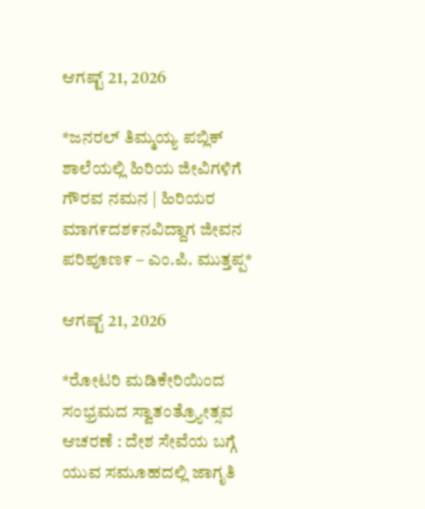ಆಗಷ್ಟ್ 21, 2026

*ಜನರಲ್ ತಿಮ್ಮಯ್ಯ ಪಬ್ಲಿಕ್ ಶಾಲೆಯಲ್ಲಿ ಹಿರಿಯ ಜೀವಿಗಳಿಗೆ ಗೌರವ ನಮನ | ಹಿರಿಯರ ಮಾಗ೯ದಶ೯ನವಿದ್ದಾಗ ಜೀವನ ಪರಿಪೂಣ೯ – ಎಂ.ಪಿ. ಮುತ್ತಪ್ಪ*

ಆಗಷ್ಟ್ 21, 2026

*ರೋಟರಿ ಮಡಿಕೇರಿಯಿಂದ ಸಂಭ್ರಮದ ಸ್ವಾತಂತ್ರ್ಯೋತ್ಸವ ಆಚರಣೆ : ದೇಶ ಸೇವೆಯ ಬಗ್ಗೆ ಯುವ ಸಮೂಹದಲ್ಲಿ ಜಾಗೃತಿ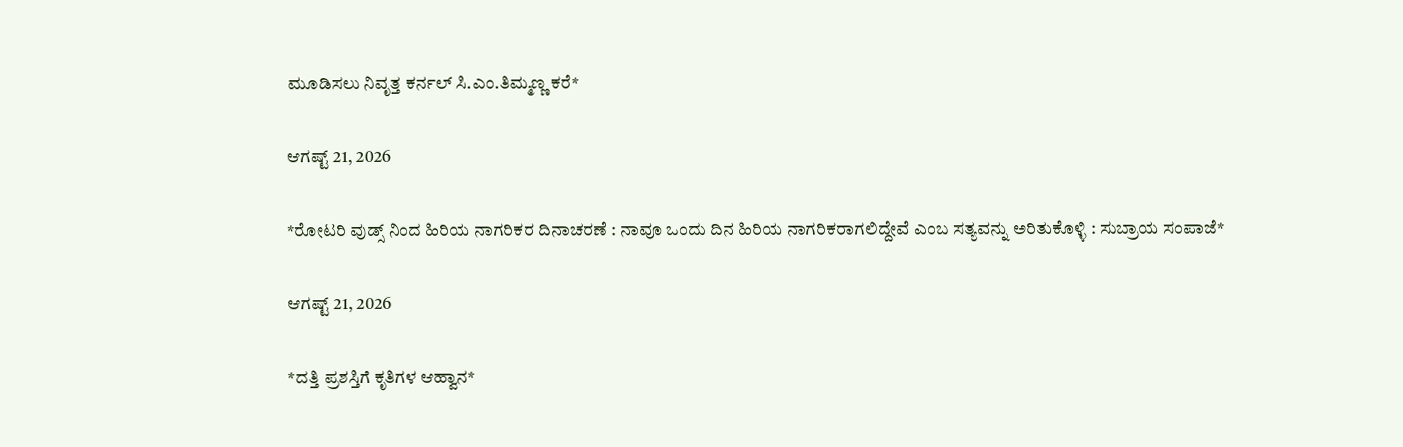ಮೂಡಿಸಲು ನಿವೃತ್ತ ಕರ್ನಲ್ ಸಿ.ಎಂ.ತಿಮ್ಮಣ್ಣ ಕರೆ*

ಆಗಷ್ಟ್ 21, 2026

*ರೋಟರಿ ವುಡ್ಸ್ ನಿಂದ ಹಿರಿಯ ನಾಗರಿಕರ ದಿನಾಚರಣೆ : ನಾವೂ ಒಂದು ದಿನ ಹಿರಿಯ ನಾಗರಿಕರಾಗಲಿದ್ದೇವೆ ಎಂಬ ಸತ್ಯವನ್ನು ಅರಿತುಕೊಳ್ಳಿ : ಸುಬ್ರಾಯ ಸಂಪಾಜೆ*

ಆಗಷ್ಟ್ 21, 2026

*ದತ್ತಿ ಪ್ರಶಸ್ತಿಗೆ ಕೃತಿಗಳ ಆಹ್ವಾನ*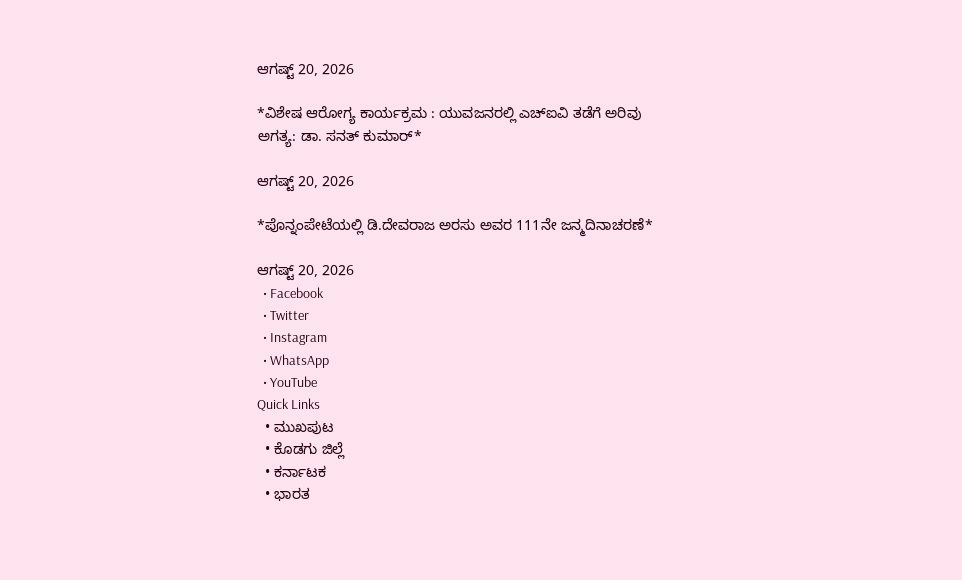ಆಗಷ್ಟ್ 20, 2026

*ವಿಶೇಷ ಆರೋಗ್ಯ ಕಾರ್ಯಕ್ರಮ : ಯುವಜನರಲ್ಲಿ ಎಚ್‌ಐವಿ ತಡೆಗೆ ಅರಿವು ಅಗತ್ಯ: ಡಾ. ಸನತ್ ಕುಮಾರ್*

ಆಗಷ್ಟ್ 20, 2026

*ಪೊನ್ನಂಪೇಟೆಯಲ್ಲಿ ಡಿ.ದೇವರಾಜ ಅರಸು ಅವರ 111ನೇ ಜನ್ಮದಿನಾಚರಣೆ*

ಆಗಷ್ಟ್ 20, 2026
  • Facebook
  • Twitter
  • Instagram
  • WhatsApp
  • YouTube
Quick Links
  • ಮುಖಪುಟ
  • ಕೊಡಗು ಜಿಲ್ಲೆ
  • ಕರ್ನಾಟಕ
  • ಭಾರತ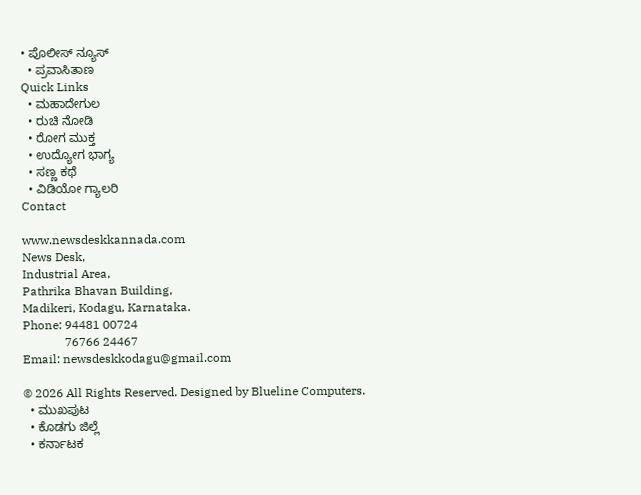• ಪೊಲೀಸ್ ನ್ಯೂಸ್
  • ಪ್ರವಾಸಿತಾಣ
Quick Links
  • ಮಹಾದೇಗುಲ
  • ರುಚಿ ನೋಡಿ
  • ರೋಗ ಮುಕ್ತ
  • ಉದ್ಯೋಗ ಭಾಗ್ಯ
  • ಸಣ್ಣ ಕಥೆ
  • ವಿಡಿಯೋ ಗ್ಯಾಲರಿ
Contact

www.newsdeskkannada.com
News Desk,
Industrial Area,
Pathrika Bhavan Building,
Madikeri, Kodagu, Karnataka.
Phone: 94481 00724
              76766 24467
Email: newsdeskkodagu@gmail.com

© 2026 All Rights Reserved. Designed by Blueline Computers.
  • ಮುಖಪುಟ
  • ಕೊಡಗು ಜಿಲ್ಲೆ
  • ಕರ್ನಾಟಕ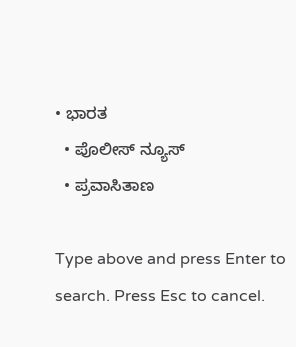• ಭಾರತ
  • ಪೊಲೀಸ್ ನ್ಯೂಸ್
  • ಪ್ರವಾಸಿತಾಣ

Type above and press Enter to search. Press Esc to cancel.